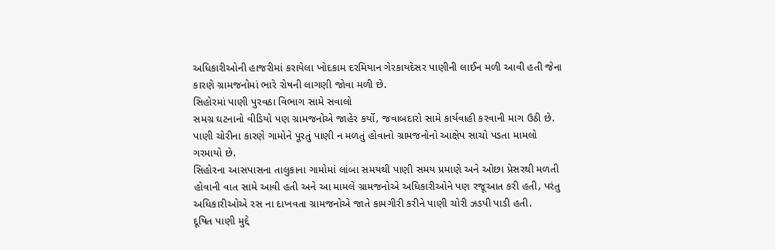અધિકારીઓની હાજરીમાં કરાયેલા ખોદકામ દરમિયાન ગેરકાયદેસર પાણીની લાઈન મળી આવી હતી જેના કારણે ગ્રામજનોમાં ભારે રોષની લાગણી જોવા મળી છે.
સિહોરમાં પાણી પુરવઠા વિભાગ સામે સવાલો
સમગ્ર ઘટનાનો વીડિયો પણ ગ્રામજનોએ જાહેર કર્યો, જવાબદારો સામે કાર્યવાહી કરવાની માગ ઉઠી છે. પાણી ચોરીના કારણે ગામોને પૂરતું પાણી ન મળતું હોવાનો ગ્રામજનોનો આક્ષેપ સાચો પડતા મામલો ગરમાયો છે.
સિહોરના આસપાસના તાલુકાના ગામોમાં લાંબા સમયથી પાણી સમય પ્રમાણે અને ઓછા પ્રેસરથી મળતી હોવાની વાત સામે આવી હતી અને આ મામલે ગ્રામજનોએ અધિકારીઓને પણ રજૂઆત કરી હતી, પરંતુ અધિકારીઓએ રસ ના દાખવતા ગ્રામજનોએ જાતે કામગીરી કરીને પાણી ચોરી ઝડપી પાડી હતી.
દૂષિત પાણી મુદ્દે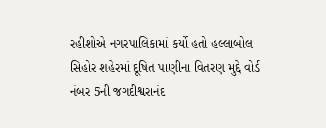રહીશોએ નગરપાલિકામાં કર્યો હતો હલ્લાબોલ
સિહોર શહેરમાં દૂષિત પાણીના વિતરણ મુદ્દે વોર્ડ નંબર 5ની જગદીશ્વરાનંદ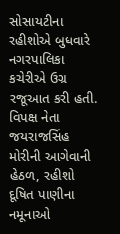સોસાયટીના રહીશોએ બુધવારે નગરપાલિકા કચેરીએ ઉગ્ર રજૂઆત કરી હતી. વિપક્ષ નેતા જયરાજસિંહ મોરીની આગેવાની હેઠળ, રહીશો દૂષિત પાણીના નમૂનાઓ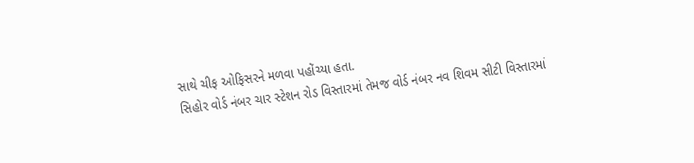સાથે ચીફ ઓફિસરને મળવા પહોંચ્યા હતા.
સિહોર વોર્ડ નંબર ચાર સ્ટેશન રોડ વિસ્તારમાં તેમજ વોર્ડ નંબર નવ શિવમ સીટી વિસ્તારમાં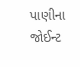પાણીના જોઈન્ટ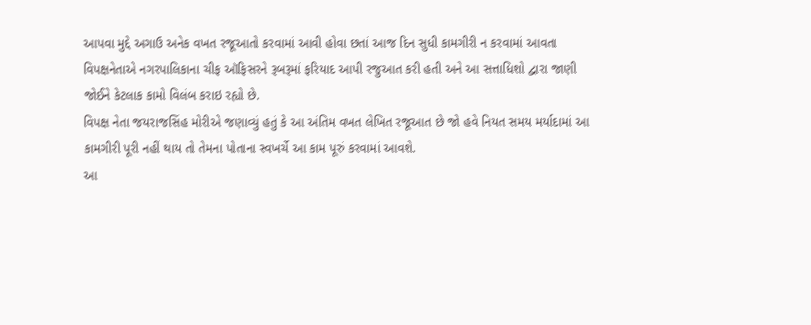આપવા મુદ્દે અગાઉ અનેક વખત રજૂઆતો કરવામાં આવી હોવા છતાં આજ દિન સુધી કામગીરી ન કરવામાં આવતા વિપક્ષનેતાએ નગરપાલિકાના ચીફ ઑફિસરને રૂબરૂમાં ફરિયાદ આપી રજુઆત કરી હતી અને આ સત્તાધિશો દ્વારા જાણી જોઈને કેટલાક કામો વિલંબ કરાઇ રહ્યો છે.
વિપક્ષ નેતા જયરાજસિંહ મોરીએ જણાવ્યું હતું કે આ અંતિમ વખત લેખિત રજૂઆત છે જો હવે નિયત સમય મર્યાદામાં આ કામગીરી પૂરી નહીં થાય તો તેમના પોતાના સ્વખર્ચે આ કામ પૂરું કરવામાં આવશે.
આ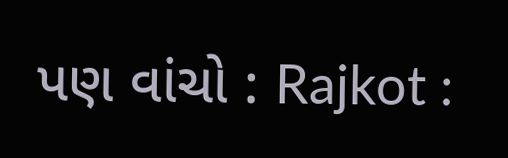પણ વાંચો : Rajkot :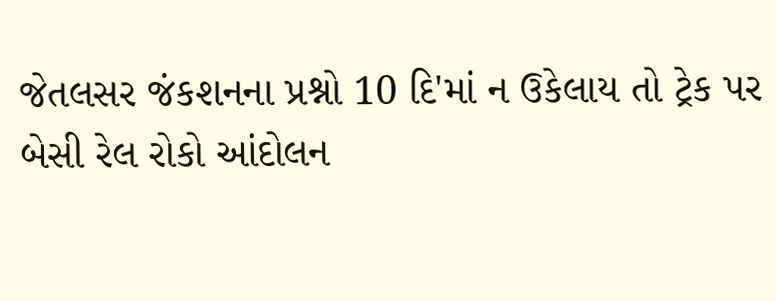જેતલસર જંકશનના પ્રશ્નો 10 દિ'માં ન ઉકેલાય તો ટ્રેક પર બેસી રેલ રોકો આંદોલન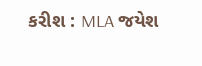કરીશ : MLA જયેશ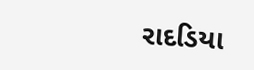રાદડિયા